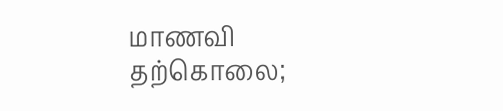மாணவி தற்கொலை;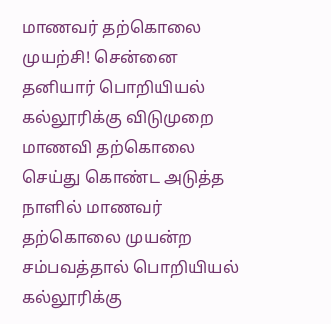மாணவர் தற்கொலை முயற்சி! சென்னை தனியார் பொறியியல் கல்லூரிக்கு விடுமுறை
மாணவி தற்கொலை செய்து கொண்ட அடுத்த நாளில் மாணவர் தற்கொலை முயன்ற சம்பவத்தால் பொறியியல் கல்லூரிக்கு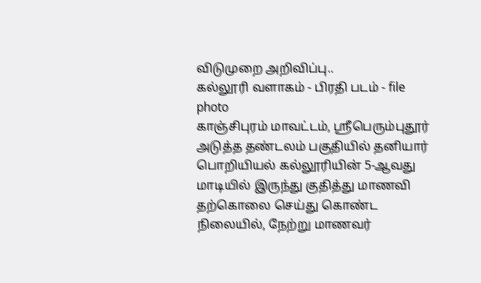விடுமுறை அறிவிப்பு..
கல்லூரி வளாகம் - பிரதி படம் - file photo
காஞ்சிபுரம் மாவட்டம், ஸ்ரீபெரும்புதூர் அடுத்த தண்டலம் பகுதியில் தனியார் பொறியியல் கல்லூரியின் 5-ஆவது மாடியில் இருந்து குதித்து மாணவி தற்கொலை செய்து கொண்ட நிலையில், நேற்று மாணவர்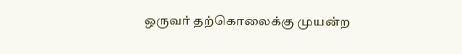ஒருவர் தற்கொலைக்கு முயன்ற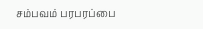சம்பவம் பரபரப்பை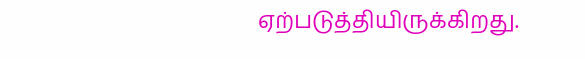ஏற்படுத்தியிருக்கிறது.